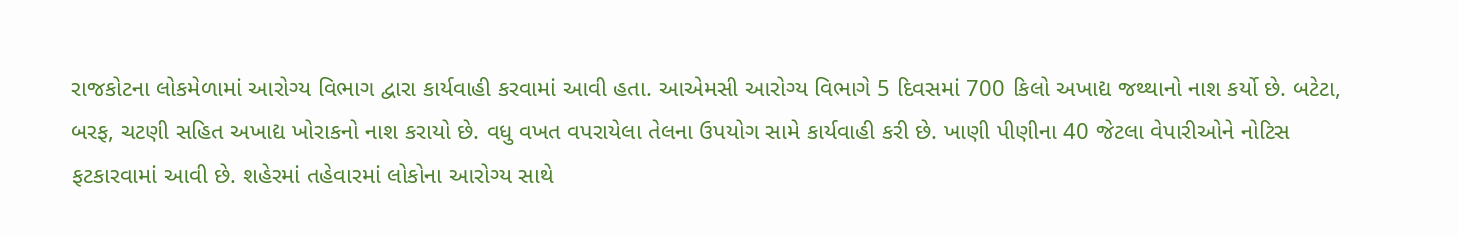રાજકોટના લોકમેળામાં આરોગ્ય વિભાગ દ્વારા કાર્યવાહી કરવામાં આવી હતા. આએમસી આરોગ્ય વિભાગે 5 દિવસમાં 700 કિલો અખાદ્ય જથ્થાનો નાશ કર્યો છે. બટેટા, બરફ, ચટણી સહિત અખાદ્ય ખોરાકનો નાશ કરાયો છે. વધુ વખત વપરાયેલા તેલના ઉપયોગ સામે કાર્યવાહી કરી છે. ખાણી પીણીના 40 જેટલા વેપારીઓને નોટિસ ફટકારવામાં આવી છે. શહેરમાં તહેવારમાં લોકોના આરોગ્ય સાથે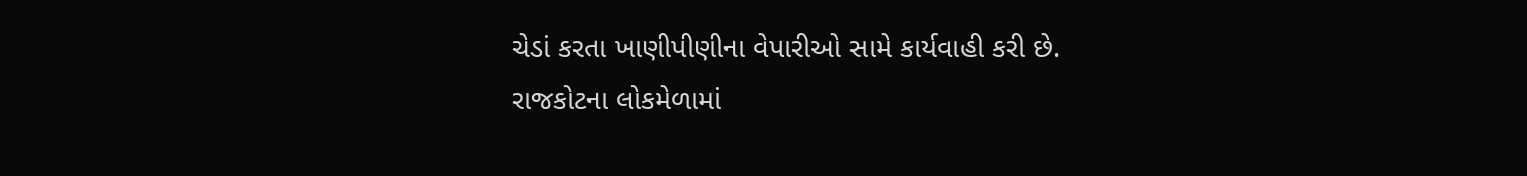ચેડાં કરતા ખાણીપીણીના વેપારીઓ સામે કાર્યવાહી કરી છે.
રાજકોટના લોકમેળામાં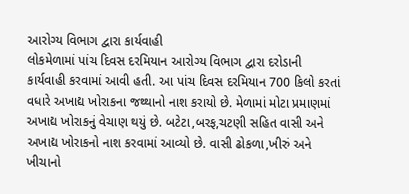આરોગ્ય વિભાગ દ્વારા કાર્યવાહી
લોકમેળામાં પાંચ દિવસ દરમિયાન આરોગ્ય વિભાગ દ્વારા દરોડાની કાર્યવાહી કરવામાં આવી હતી. આ પાંચ દિવસ દરમિયાન 700 કિલો કરતાં વધારે અખાદ્ય ખોરાકના જથ્થાનો નાશ કરાયો છે. મેળામાં મોટા પ્રમાણમાં અખાદ્ય ખોરાકનું વેચાણ થયું છે. બટેટા,બરફ,ચટણી સહિત વાસી અને અખાદ્ય ખોરાકનો નાશ કરવામાં આવ્યો છે. વાસી ઢોકળા,ખીરું અને ખીચાનો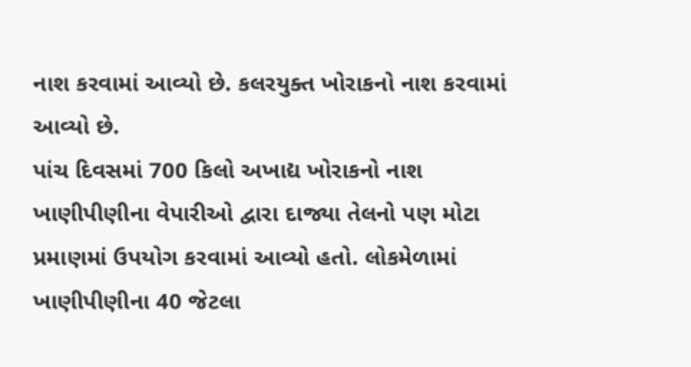નાશ કરવામાં આવ્યો છે. કલરયુક્ત ખોરાકનો નાશ કરવામાં આવ્યો છે.
પાંચ દિવસમાં 700 કિલો અખાદ્ય ખોરાકનો નાશ
ખાણીપીણીના વેપારીઓ દ્વારા દાજ્યા તેલનો પણ મોટા પ્રમાણમાં ઉપયોગ કરવામાં આવ્યો હતો. લોકમેળામાં ખાણીપીણીના 40 જેટલા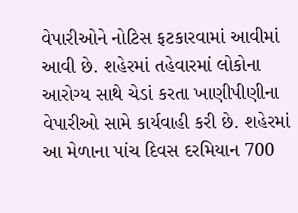વેપારીઓને નોટિસ ફટકારવામાં આવીમાં આવી છે. શહેરમાં તહેવારમાં લોકોના આરોગ્ય સાથે ચેડાં કરતા ખાણીપીણીના વેપારીઓ સામે કાર્યવાહી કરી છે. શહેરમાં આ મેળાના પાંચ દિવસ દરમિયાન 700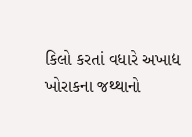કિલો કરતાં વધારે અખાદ્ય ખોરાકના જથ્થાનો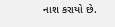નાશ કરાયો છે.